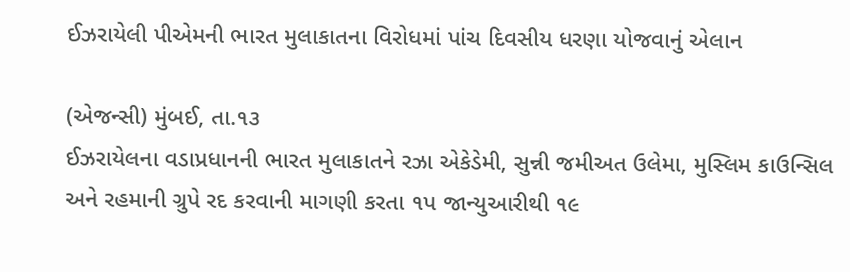ઈઝરાયેલી પીએમની ભારત મુલાકાતના વિરોધમાં પાંચ દિવસીય ધરણા યોજવાનું એલાન

(એજન્સી) મુંબઈ, તા.૧૩
ઈઝરાયેલના વડાપ્રધાનની ભારત મુલાકાતને રઝા એકેડેમી, સુન્ની જમીઅત ઉલેમા, મુસ્લિમ કાઉન્સિલ અને રહમાની ગ્રુપે રદ કરવાની માગણી કરતા ૧પ જાન્યુઆરીથી ૧૯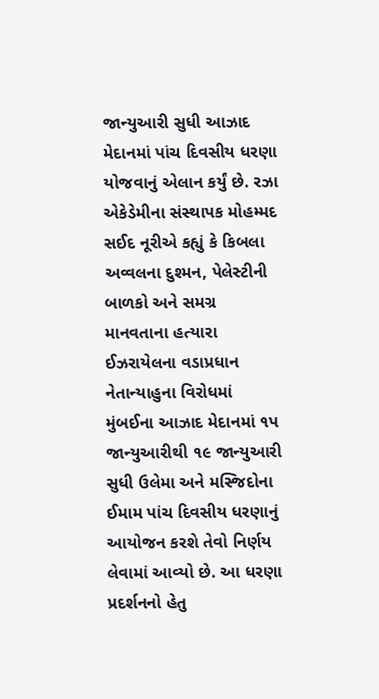જાન્યુઆરી સુધી આઝાદ મેદાનમાં પાંચ દિવસીય ધરણા યોજવાનું એલાન કર્યું છે. રઝા એકેડેમીના સંસ્થાપક મોહમ્મદ સઈદ નૂરીએ કહ્યું કે કિબલા અવ્વલના દુશ્મન, પેલેસ્ટીની બાળકો અને સમગ્ર માનવતાના હત્યારા ઈઝરાયેલના વડાપ્રધાન નેતાન્યાહુના વિરોધમાં મુંબઈના આઝાદ મેદાનમાં ૧પ જાન્યુઆરીથી ૧૯ જાન્યુઆરી સુધી ઉલેમા અને મસ્જિદોના ઈમામ પાંચ દિવસીય ધરણાનું આયોજન કરશે તેવો નિર્ણય લેવામાં આવ્યો છે. આ ધરણા પ્રદર્શનનો હેતુ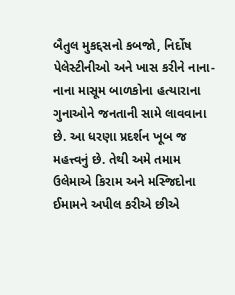બૈતુલ મુકદ્દસનો કબજો, નિર્દોષ પેલેસ્ટીનીઓ અને ખાસ કરીને નાના-નાના માસૂમ બાળકોના હત્યારાના ગુનાઓને જનતાની સામે લાવવાના છે. આ ધરણા પ્રદર્શન ખૂબ જ મહત્ત્વનું છે. તેથી અમે તમામ ઉલેમાએ કિરામ અને મસ્જિદોના ઈમામને અપીલ કરીએ છીએ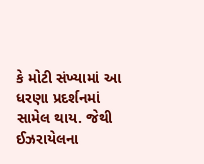કે મોટી સંખ્યામાં આ ધરણા પ્રદર્શનમાં સામેલ થાય. જેથી ઈઝરાયેલના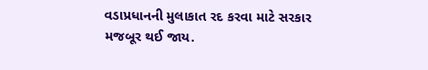વડાપ્રધાનની મુલાકાત રદ કરવા માટે સરકાર મજબૂર થઈ જાય.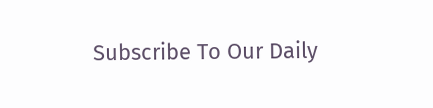Subscribe To Our Daily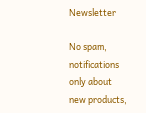Newsletter

No spam, notifications only about new products,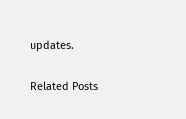updates.

Related Posts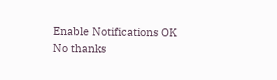Enable Notifications OK No thanks